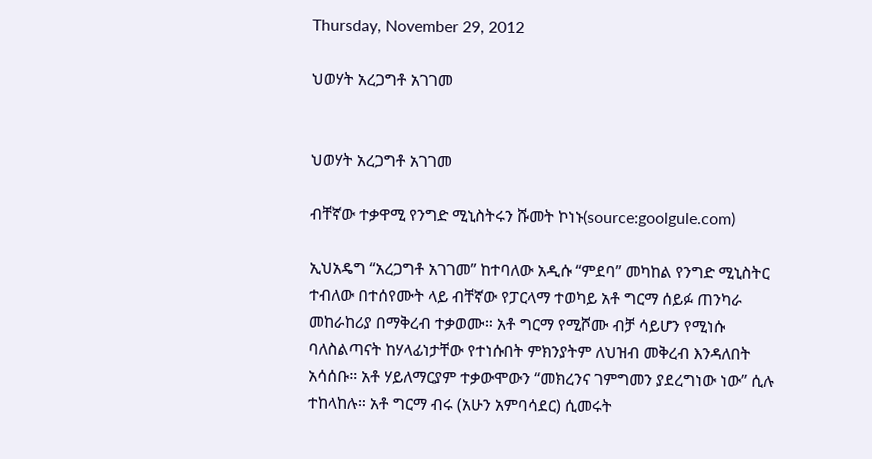Thursday, November 29, 2012

ህወሃት አረጋግቶ አገገመ


ህወሃት አረጋግቶ አገገመ

ብቸኛው ተቃዋሚ የንግድ ሚኒስትሩን ሹመት ኮነኑ(source:goolgule.com)

ኢህአዴግ “አረጋግቶ አገገመ” ከተባለው አዲሱ “ምደባ” መካከል የንግድ ሚኒስትር  ተብለው በተሰየሙት ላይ ብቸኛው የፓርላማ ተወካይ አቶ ግርማ ሰይፉ ጠንካራ መከራከሪያ በማቅረብ ተቃወሙ። አቶ ግርማ የሚሾሙ ብቻ ሳይሆን የሚነሱ ባለስልጣናት ከሃላፊነታቸው የተነሱበት ምክንያትም ለህዝብ መቅረብ እንዳለበት አሳሰቡ። አቶ ሃይለማርያም ተቃውሞውን “መክረንና ገምግመን ያደረግነው ነው” ሲሉ ተከላከሉ። አቶ ግርማ ብሩ (አሁን አምባሳደር) ሲመሩት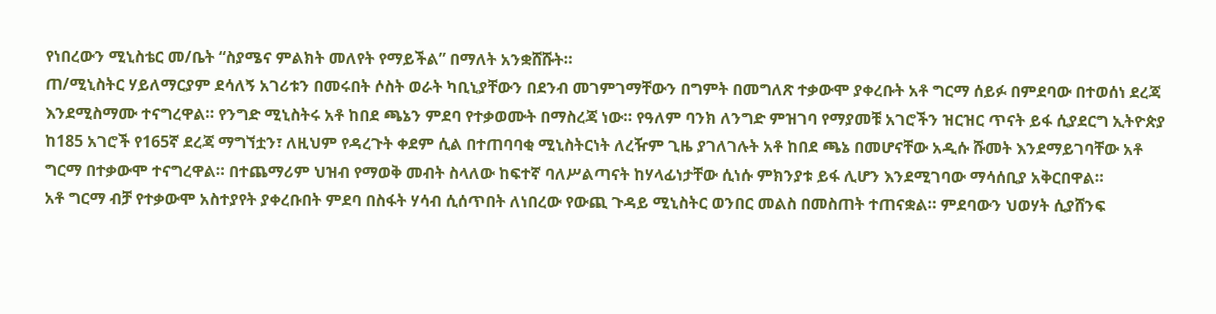የነበረውን ሚኒስቴር መ/ቤት “ስያሜና ምልክት መለየት የማይችል” በማለት አንቋሸሹት።
ጠ/ሚኒስትር ሃይለማርያም ደሳለኝ አገሪቱን በመሩበት ሶስት ወራት ካቢኒያቸውን በደንብ መገምገማቸውን በግምት በመግለጽ ተቃውሞ ያቀረቡት አቶ ግርማ ሰይፉ በምደባው በተወሰነ ደረጃ እንደሚስማሙ ተናግረዋል። የንግድ ሚኒስትሩ አቶ ከበደ ጫኔን ምደባ የተቃወሙት በማስረጃ ነው። የዓለም ባንክ ለንግድ ምዝገባ የማያመቹ አገሮችን ዝርዝር ጥናት ይፋ ሲያደርግ ኢትዮጵያ ከ185 አገሮች የ165ኛ ደረጃ ማግኘቷን፣ ለዚህም የዳረጉት ቀደም ሲል በተጠባባቂ ሚኒስትርነት ለረዥም ጊዜ ያገለገሉት አቶ ከበደ ጫኔ በመሆናቸው አዲሱ ሹመት እንደማይገባቸው አቶ ግርማ በተቃውሞ ተናግረዋል። በተጨማሪም ህዝብ የማወቅ መብት ስላለው ከፍተኛ ባለሥልጣናት ከሃላፊነታቸው ሲነሱ ምክንያቱ ይፋ ሊሆን እንደሚገባው ማሳሰቢያ አቅርበዋል።
አቶ ግርማ ብቻ የተቃውሞ አስተያየት ያቀረቡበት ምደባ በስፋት ሃሳብ ሲሰጥበት ለነበረው የውጪ ጉዳይ ሚኒስትር ወንበር መልስ በመስጠት ተጠናቋል። ምደባውን ህወሃት ሲያሸንፍ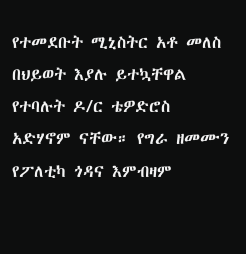የተመደቡት ሚኒስትር አቶ መለስ በህይወት እያሉ ይተኳቸዋል የተባሉት ዶ/ር ቴዎድሮስ አድሃኖም ናቸው። የግራ ዘመሙን የፖለቲካ ጎዳና እምብዛም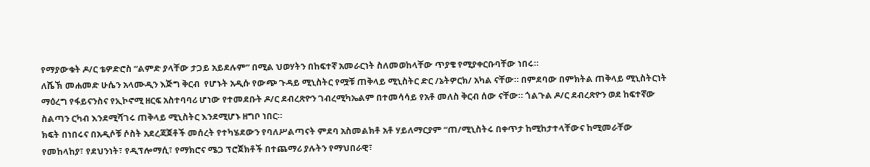የማያውቁት ዶ/ር ቴዎድሮስ “ልምድ ያላቸው ታጋይ አይደሉም” በሚል ህወሃትን በከፍተኛ አመራርነት ስለመወከላቸው ጥያቄ የሚያቀርቡባቸው ነበሩ።
ለሼኽ መሐመድ ሁሴን አላሙዲን እጅግ ቅርብ  የሆኑት አዲሱ የውጭ ጉዳይ ሚኒስትር የሟቹ ጠቅላይ ሚኒስትር ድር /ኔትዎርክ/ አካል ናቸው። በምደባው በምክትል ጠቅላይ ሚኒስትርነት ማዕረግ የፋይናንስና የኢኮኖሚ ዘርፍ አስተባባሪ ሆነው የተመደቡት ዶ/ር ደብረጽዮን ገብረሚካኤልም በተመሳሳይ የአቶ መለስ ቅርብ ሰው ናቸው። ጎልጉል ዶ/ር ደብረጽዮን ወደ ከፍተኛው ስልጣን ርካብ እንደሚሻገሩ ጠቅላይ ሚኒስትር እንደሚሆኑ ዘግቦ ነበር።
ክፍት በነበሩና በአዲሶቹ ሶስት አደረጃጀቶች መሰረት የተካሄደውን የባለሥልጣናት ምደባ አስመልክቶ አቶ ሃይለማርያም “ጠ/ሚኒስትሩ በቀጥታ ከሚከታተላቸውና ከሚመራቸው የመከላከያ፣ የደህንነት፣ የዲፕሎማሲ፣ የማክሮና ሜጋ ፕሮጀክቶች በተጨማሪ ያሉትን የማህበራዊ፣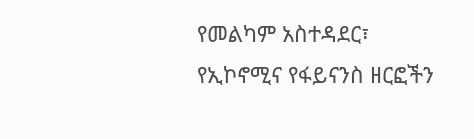የመልካም አስተዳደር፣ የኢኮኖሚና የፋይናንስ ዘርፎችን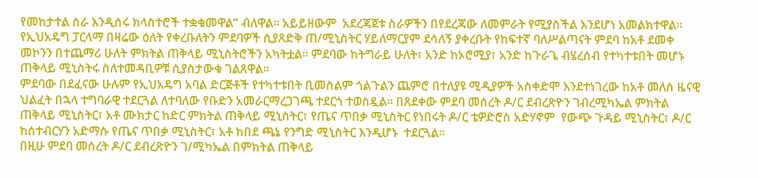የመከታተል ስራ እንዲሰሩ ክላስተሮች ተቋቁመዋል” ብለዋል። አይይዘውም  አደረጃጀቱ ስራዎችን በየደረጃው ለመምራት የሚያስችል እንደሆነ አመልክተዋል።
የኢህአዴግ ፓርላማ በዛሬው ዕለት የቀረቡለትን ምደባዎች ሲያጸድቅ ጠ/ሚኒስትር ሃይለማርያም ደሳለኝ ያቀረቡት የከፍተኛ ባለሥልጣናት ምደባ ከአቶ ደመቀ መኮንን በተጨማሪ ሁለት ምክትል ጠቅላይ ሚኒስትሮችን አካትቷል። ምደባው ከትግራይ ሁለት፣ አንድ ከኦሮሚያ፣ አንድ ከጉራጌ ብሄረሰብ የተካተቱበት መሆኑ ጠቅላይ ሚኒስትሩ ስለተመዳቢዎቹ ሲያስታውቁ ገልጸዋል።
ምደባው በደፈናው ሁሉም የኢህአዴግ አባል ድርጅቶች የተካተቱበት ቢመስልም ጎልጉልን ጨምሮ በተለያዩ ሚዲያዎች አስቀድሞ እንደተነገረው ከአቶ መለስ ዜናዊ ህልፈት በኋላ ተግባራዊ ተደርጓል ለተባለው የቡድን አመራርማረጋገጫ ተደርጎ ተወስዷል። በጸደቀው ምደባ መሰረት ዶ/ር ደብረጽዮን ገብረሚካኤል ምክትል ጠቅላይ ሚኒስትር፣ አቶ ሙክታር ከድር ምክትል ጠቅላይ ሚኒስትር፣ የጤና ጥበቃ ሚኒስትር የነበሩት ዶ/ር ቴዎድሮስ አድሃኖም  የውጭ ጉዳይ ሚኒስትር፣ ዶ/ር ከሰተብርሃን አድማሱ የጤና ጥበቃ ሚኒስትር፣ አቶ ከበደ ጫኔ የንግድ ሚኒስትር እንዲሆኑ  ተደርጓል።
በዚሁ ምደባ መሰረት ዶ/ር ደብረጽዮን ገ/ሚካኤል በምክትል ጠቅላይ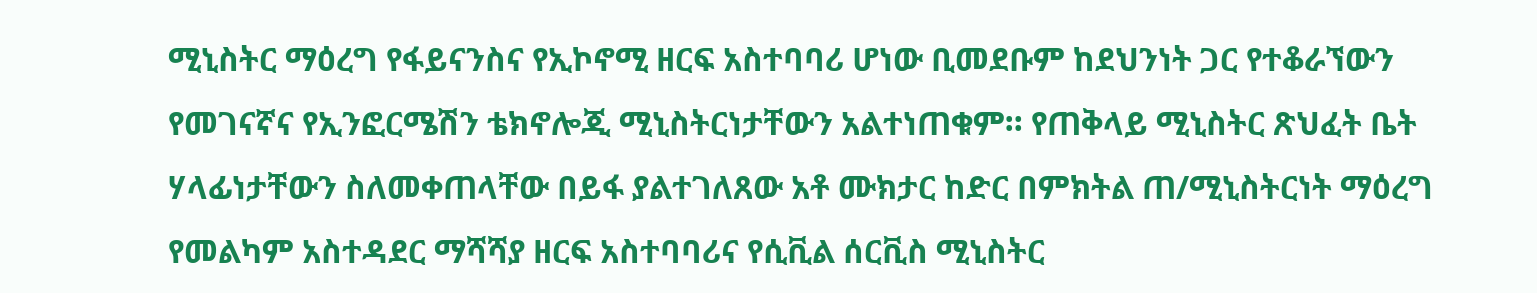ሚኒስትር ማዕረግ የፋይናንስና የኢኮኖሚ ዘርፍ አስተባባሪ ሆነው ቢመደቡም ከደህንነት ጋር የተቆራኘውን የመገናኛና የኢንፎርሜሽን ቴክኖሎጂ ሚኒስትርነታቸውን አልተነጠቁም። የጠቅላይ ሚኒስትር ጽህፈት ቤት ሃላፊነታቸውን ስለመቀጠላቸው በይፋ ያልተገለጸው አቶ ሙክታር ከድር በምክትል ጠ/ሚኒስትርነት ማዕረግ የመልካም አስተዳደር ማሻሻያ ዘርፍ አስተባባሪና የሲቪል ሰርቪስ ሚኒስትር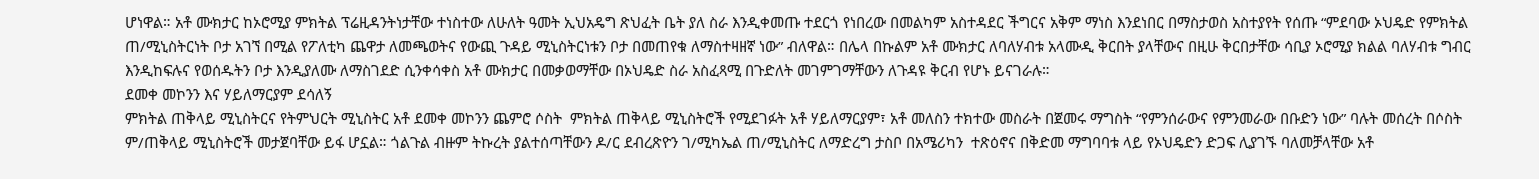ሆነዋል። አቶ ሙክታር ከኦሮሚያ ምክትል ፕሬዚዳንትነታቸው ተነስተው ለሁለት ዓመት ኢህአዴግ ጽህፈት ቤት ያለ ስራ እንዲቀመጡ ተደርጎ የነበረው በመልካም አስተዳደር ችግርና አቅም ማነስ እንደነበር በማስታወስ አስተያየት የሰጡ “ምደባው ኦህዴድ የምክትል ጠ/ሚኒስትርነት ቦታ አገኘ በሚል የፖለቲካ ጨዋታ ለመጫወትና የውጪ ጉዳይ ሚኒስትርነቱን ቦታ በመጠየቁ ለማስተዛዘኛ ነው” ብለዋል። በሌላ በኩልም አቶ ሙክታር ለባለሃብቱ አላሙዲ ቅርበት ያላቸውና በዚሁ ቅርበታቸው ሳቢያ ኦሮሚያ ክልል ባለሃብቱ ግብር እንዲከፍሉና የወሰዱትን ቦታ እንዲያለሙ ለማስገደድ ሲንቀሳቀስ አቶ ሙክታር በመቃወማቸው በኦህዴድ ስራ አስፈጻሚ በጉድለት መገምገማቸውን ለጉዳዩ ቅርብ የሆኑ ይናገራሉ።
ደመቀ መኮንን እና ሃይለማርያም ደሳለኝ
ምክትል ጠቅላይ ሚኒስትርና የትምህርት ሚኒስትር አቶ ደመቀ መኮንን ጨምሮ ሶስት  ምክትል ጠቅላይ ሚኒስትሮች የሚደገፉት አቶ ሃይለማርያም፣ አቶ መለስን ተክተው መስራት በጀመሩ ማግስት “የምንሰራውና የምንመራው በቡድን ነው” ባሉት መሰረት በሶስት ም/ጠቅላይ ሚኒስትሮች መታጀባቸው ይፋ ሆኗል። ጎልጉል ብዙም ትኩረት ያልተሰጣቸውን ዶ/ር ደብረጽዮን ገ/ሚካኤል ጠ/ሚኒስትር ለማድረግ ታስቦ በአሜሪካን  ተጽዕኖና በቅድመ ማግባባቱ ላይ የኦህዴድን ድጋፍ ሊያገኙ ባለመቻላቸው አቶ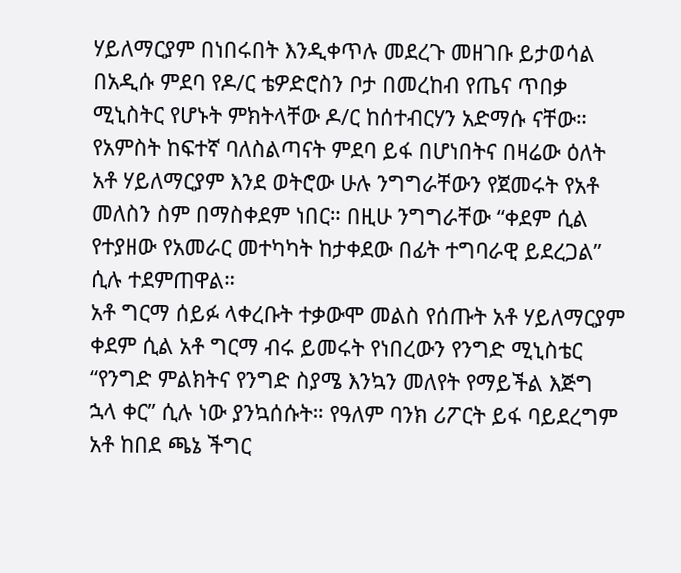ሃይለማርያም በነበሩበት እንዲቀጥሉ መደረጉ መዘገቡ ይታወሳል
በአዲሱ ምደባ የዶ/ር ቴዎድሮስን ቦታ በመረከብ የጤና ጥበቃ ሚኒስትር የሆኑት ምክትላቸው ዶ/ር ከሰተብርሃን አድማሱ ናቸው። የአምስት ከፍተኛ ባለስልጣናት ምደባ ይፋ በሆነበትና በዛሬው ዕለት አቶ ሃይለማርያም እንደ ወትሮው ሁሉ ንግግራቸውን የጀመሩት የአቶ መለስን ስም በማስቀደም ነበር። በዚሁ ንግግራቸው “ቀደም ሲል የተያዘው የአመራር መተካካት ከታቀደው በፊት ተግባራዊ ይደረጋል” ሲሉ ተደምጠዋል።
አቶ ግርማ ሰይፉ ላቀረቡት ተቃውሞ መልስ የሰጡት አቶ ሃይለማርያም ቀደም ሲል አቶ ግርማ ብሩ ይመሩት የነበረውን የንግድ ሚኒስቴር “የንግድ ምልክትና የንግድ ስያሜ እንኳን መለየት የማይችል እጅግ ኋላ ቀር” ሲሉ ነው ያንኳሰሱት። የዓለም ባንክ ሪፖርት ይፋ ባይደረግም አቶ ከበደ ጫኔ ችግር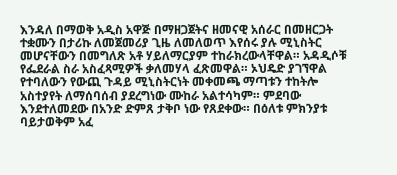እንዳለ በማወቅ አዲስ አዋጅ በማዘጋጀትና ዘመናዊ አሰራር በመዘርጋት ተቋሙን በታሪኩ ለመጀመሪያ ጊዜ ለመለወጥ እየሰሩ ያሉ ሚኒስትር መሆናቸውን በመግለጽ አቶ ሃይለማርያም ተከራክረውላቸዋል። አዳዲሶቹ የፌደራል ስራ አስፈጻሚዎች ቃለመሃላ ፈጽመዋል። ኦህዴድ ያገኘዋል የተባለውን የውጪ ጉዳይ ሚኒስትርነት መቀመጫ ማጣቱን ተከትሎ አስተያየት ለማሰባሰብ ያደረግነው ሙከራ አልተሳካም። ምደባው እንደተለመደው በአንድ ድምጸ ታቅቦ ነው የጸደቀው። በዕለቱ ምክንያቱ ባይታወቅም አፈ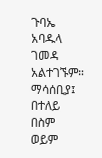ጉባኤ አባዱላ ገመዳ አልተገኙም።
ማሳሰቢያ፤ በተለይ በስም ወይም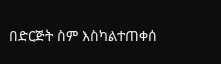በድርጅት ስም እስካልተጠቀሰ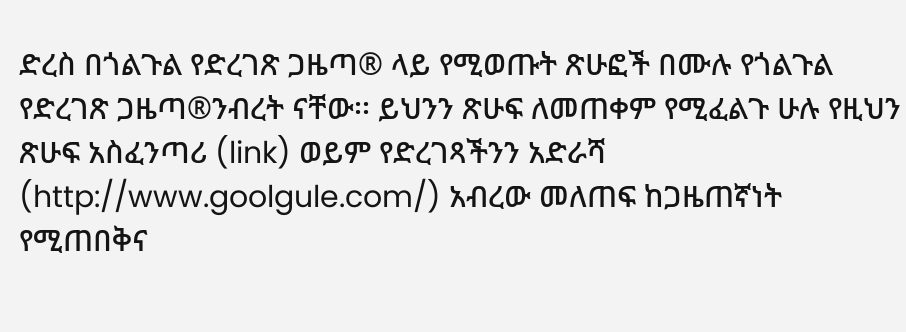ድረስ በጎልጉል የድረገጽ ጋዜጣ® ላይ የሚወጡት ጽሁፎች በሙሉ የጎልጉል የድረገጽ ጋዜጣ®ንብረት ናቸው፡፡ ይህንን ጽሁፍ ለመጠቀም የሚፈልጉ ሁሉ የዚህን ጽሁፍ አስፈንጣሪ (link) ወይም የድረገጻችንን አድራሻ (http://www.goolgule.com/) አብረው መለጠፍ ከጋዜጠኛነት የሚጠበቅና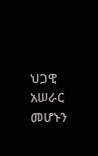ህጋዊ አሠራር መሆኑን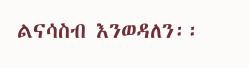ልናሳስብ እንወዳለን፡፡